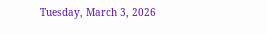Tuesday, March 3, 2026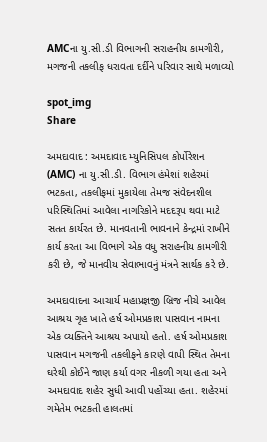AMCના યુ.સી.ડી વિભાગની સરાહનીય કામગીરી, મગજની તકલીફ ધરાવતા દર્દીને પરિવાર સાથે મળાવ્યો

spot_img
Share

અમદાવાદ : અમદાવાદ મ્યુનિસિપલ કોર્પોરેશન (AMC) ના યુ.સી.ડી. વિભાગ હંમેશાં શહેરમાં ભટકતા, તકલીફમાં મુકાયેલા તેમજ સંવેદનશીલ પરિસ્થિતિમાં આવેલા નાગરિકોને મદદરૂપ થવા માટે સતત કાર્યરત છે. માનવતાની ભાવનાને કેન્દ્રમાં રાખીને કાર્ય કરતા આ વિભાગે એક વધુ સરાહનીય કામગીરી કરી છે, જે માનવીય સેવાભાવનું મંત્રને સાર્થક કરે છે.

અમદાવાદના આચાર્ય મહાપ્રજ્ઞજી બ્રિજ નીચે આવેલ આશ્રય ગૃહ ખાતે હર્ષ ઓમપ્રકાશ પાસવાન નામના એક વ્યક્તિને આશ્રય અપાયો હતો. હર્ષ ઓમપ્રકાશ પાસવાન મગજની તકલીફને કારણે વાપી સ્થિત તેમના ઘરેથી કોઈને જાણ કર્યા વગર નીકળી ગયા હતા અને અમદાવાદ શહેર સુધી આવી પહોંચ્યા હતા. શહેરમાં ગમેતેમ ભટકતી હાલતમાં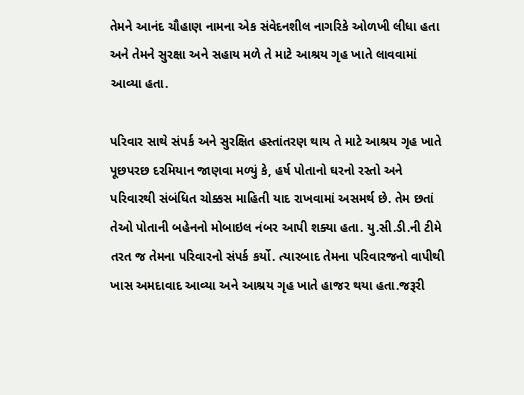તેમને આનંદ ચૌહાણ નામના એક સંવેદનશીલ નાગરિકે ઓળખી લીધા હતા અને તેમને સુરક્ષા અને સહાય મળે તે માટે આશ્રય ગૃહ ખાતે લાવવામાં આવ્યા હતા.

પરિવાર સાથે સંપર્ક અને સુરક્ષિત હસ્તાંતરણ થાય તે માટે આશ્રય ગૃહ ખાતે પૂછપરછ દરમિયાન જાણવા મળ્યું કે, હર્ષ પોતાનો ઘરનો રસ્તો અને પરિવારથી સંબંધિત ચોક્કસ માહિતી યાદ રાખવામાં અસમર્થ છે. તેમ છતાં તેઓ પોતાની બહેનનો મોબાઇલ નંબર આપી શક્યા હતા. યુ.સી.ડી.ની ટીમે તરત જ તેમના પરિવારનો સંપર્ક કર્યો. ત્યારબાદ તેમના પરિવારજનો વાપીથી ખાસ અમદાવાદ આવ્યા અને આશ્રય ગૃહ ખાતે હાજર થયા હતા.જરૂરી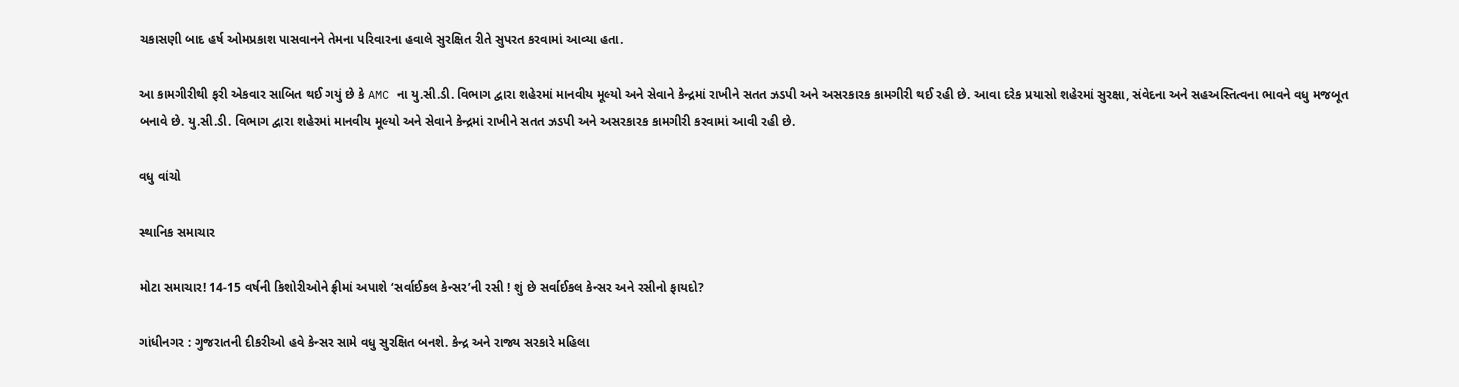ચકાસણી બાદ હર્ષ ઓમપ્રકાશ પાસવાનને તેમના પરિવારના હવાલે સુરક્ષિત રીતે સુપરત કરવામાં આવ્યા હતા.

આ કામગીરીથી ફરી એકવાર સાબિત થઈ ગયું છે કે AMC ના યુ.સી.ડી. વિભાગ દ્વારા શહેરમાં માનવીય મૂલ્યો અને સેવાને કેન્દ્રમાં રાખીને સતત ઝડપી અને અસરકારક કામગીરી થઈ રહી છે. આવા દરેક પ્રયાસો શહેરમાં સુરક્ષા, સંવેદના અને સહઅસ્તિત્વના ભાવને વધુ મજબૂત બનાવે છે. યુ.સી.ડી. વિભાગ દ્વારા શહેરમાં માનવીય મૂલ્યો અને સેવાને કેન્દ્રમાં રાખીને સતત ઝડપી અને અસરકારક કામગીરી કરવામાં આવી રહી છે.

વધુ વાંચો

સ્થાનિક સમાચાર

મોટા સમાચાર! 14-15 વર્ષની કિશોરીઓને ફ્રીમાં અપાશે ‘સર્વાઈકલ કેન્સર’ની રસી ! શું છે સર્વાઈકલ કેન્સર અને રસીનો ફાયદો?

ગાંધીનગર : ગુજરાતની દીકરીઓ હવે કેન્સર સામે વધુ સુરક્ષિત બનશે. કેન્દ્ર અને રાજ્ય સરકારે મહિલા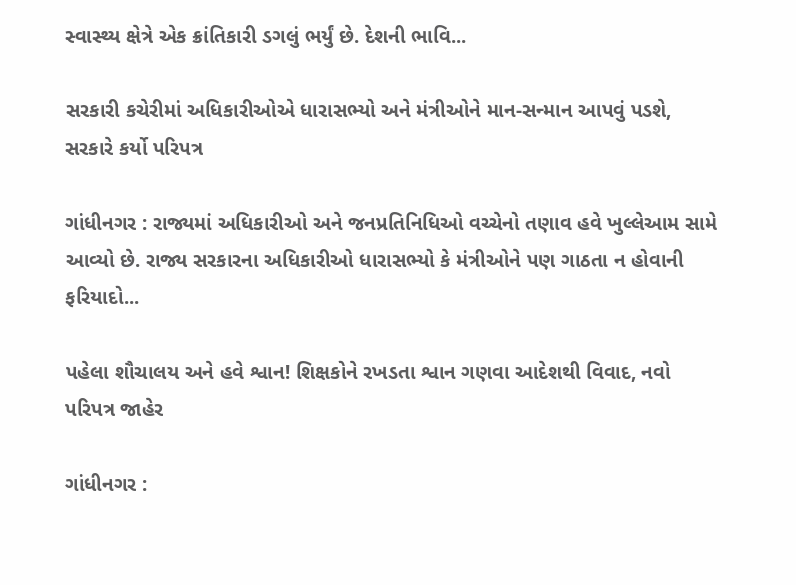સ્વાસ્થ્ય ક્ષેત્રે એક ક્રાંતિકારી ડગલું ભર્યું છે. દેશની ભાવિ...

સરકારી કચેરીમાં અધિકારીઓએ ધારાસભ્યો અને મંત્રીઓને માન-સન્માન આપવું પડશે, સરકારે કર્યો પરિપત્ર

ગાંધીનગર : રાજ્યમાં અધિકારીઓ અને જનપ્રતિનિધિઓ વચ્ચેનો તણાવ હવે ખુલ્લેઆમ સામે આવ્યો છે. રાજ્ય સરકારના અધિકારીઓ ધારાસભ્યો કે મંત્રીઓને પણ ગાઠતા ન હોવાની ફરિયાદો...

પહેલા શૌચાલય અને હવે શ્વાન! શિક્ષકોને રખડતા શ્વાન ગણવા આદેશથી વિવાદ, નવો પરિપત્ર જાહેર

ગાંધીનગર :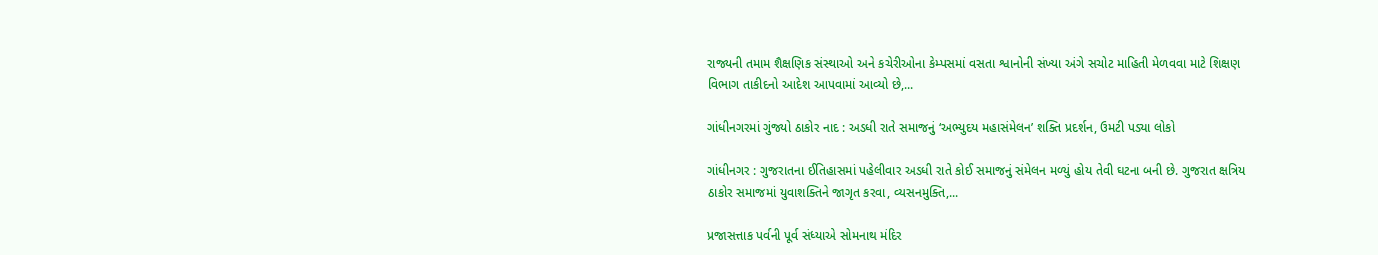રાજ્યની તમામ શૈક્ષણિક સંસ્થાઓ અને કચેરીઓના કેમ્પસમાં વસતા શ્વાનોની સંખ્યા અંગે સચોટ માહિતી મેળવવા માટે શિક્ષણ વિભાગ તાકીદનો આદેશ આપવામાં આવ્યો છે,...

ગાંધીનગરમાં ગુંજ્યો ઠાકોર નાદ : અડધી રાતે સમાજનું ‘અભ્યુદય મહાસંમેલન’ શક્તિ પ્રદર્શન, ઉમટી પડ્યા લોકો

ગાંધીનગર : ગુજરાતના ઈતિહાસમાં પહેલીવાર અડધી રાતે કોઈ સમાજનું સંમેલન મળ્યું હોય તેવી ઘટના બની છે. ગુજરાત ક્ષત્રિય ઠાકોર સમાજમાં યુવાશક્તિને જાગૃત કરવા, વ્યસનમુક્તિ,...

પ્રજાસત્તાક પર્વની પૂર્વ સંધ્યાએ સોમનાથ મંદિર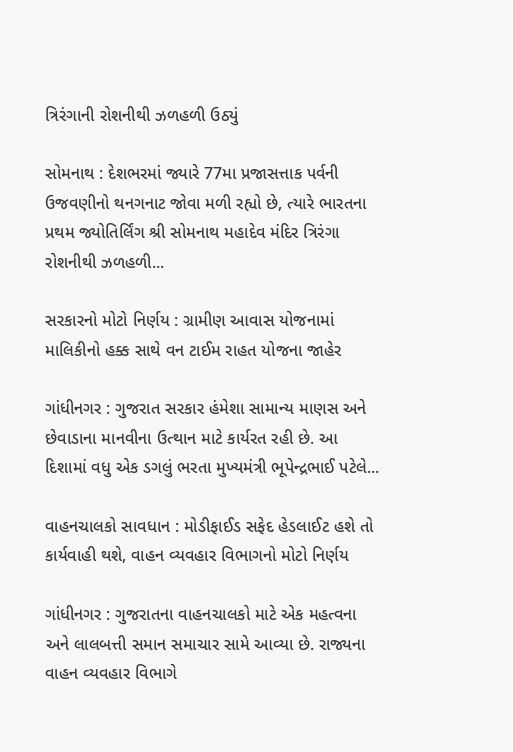ત્રિરંગાની રોશનીથી ઝળહળી ઉઠ્યું

સોમનાથ : દેશભરમાં જ્યારે 77મા પ્રજાસત્તાક પર્વની ઉજવણીનો થનગનાટ જોવા મળી રહ્યો છે, ત્યારે ભારતના પ્રથમ જ્યોતિર્લિંગ શ્રી સોમનાથ મહાદેવ મંદિર ત્રિરંગા રોશનીથી ઝળહળી...

સરકારનો મોટો નિર્ણય : ગ્રામીણ આવાસ યોજનામાં માલિકીનો હક્ક સાથે વન ટાઈમ રાહત યોજના જાહેર

ગાંધીનગર : ગુજરાત સરકાર હંમેશા સામાન્ય માણસ અને છેવાડાના માનવીના ઉત્થાન માટે કાર્યરત રહી છે. આ દિશામાં વધુ એક ડગલું ભરતા મુખ્યમંત્રી ભૂપેન્દ્રભાઈ પટેલે...

વાહનચાલકો સાવધાન : મોડીફાઈડ સફેદ હેડલાઈટ હશે તો કાર્યવાહી થશે, વાહન વ્યવહાર વિભાગનો મોટો નિર્ણય

ગાંધીનગર : ગુજરાતના વાહનચાલકો માટે એક મહત્વના અને લાલબત્તી સમાન સમાચાર સામે આવ્યા છે. રાજ્યના વાહન વ્યવહાર વિભાગે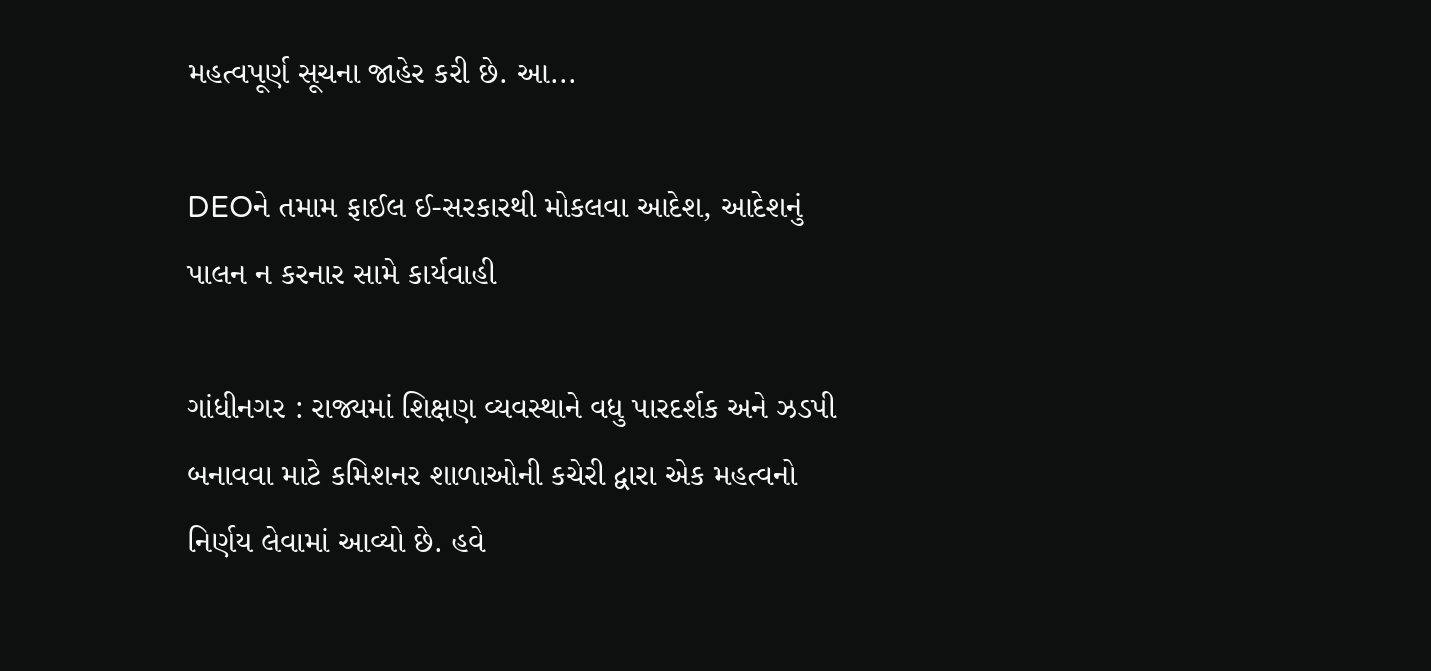મહત્વપૂર્ણ સૂચના જાહેર કરી છે. આ...

DEOને તમામ ફાઈલ ઈ-સરકારથી મોકલવા આદેશ, આદેશનું પાલન ન કરનાર સામે કાર્યવાહી

ગાંધીનગર : રાજ્યમાં શિક્ષણ વ્યવસ્થાને વધુ પારદર્શક અને ઝડપી બનાવવા માટે કમિશનર શાળાઓની કચેરી દ્વારા એક મહત્વનો નિર્ણય લેવામાં આવ્યો છે. હવે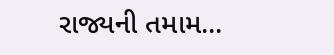રાજ્યની તમામ...